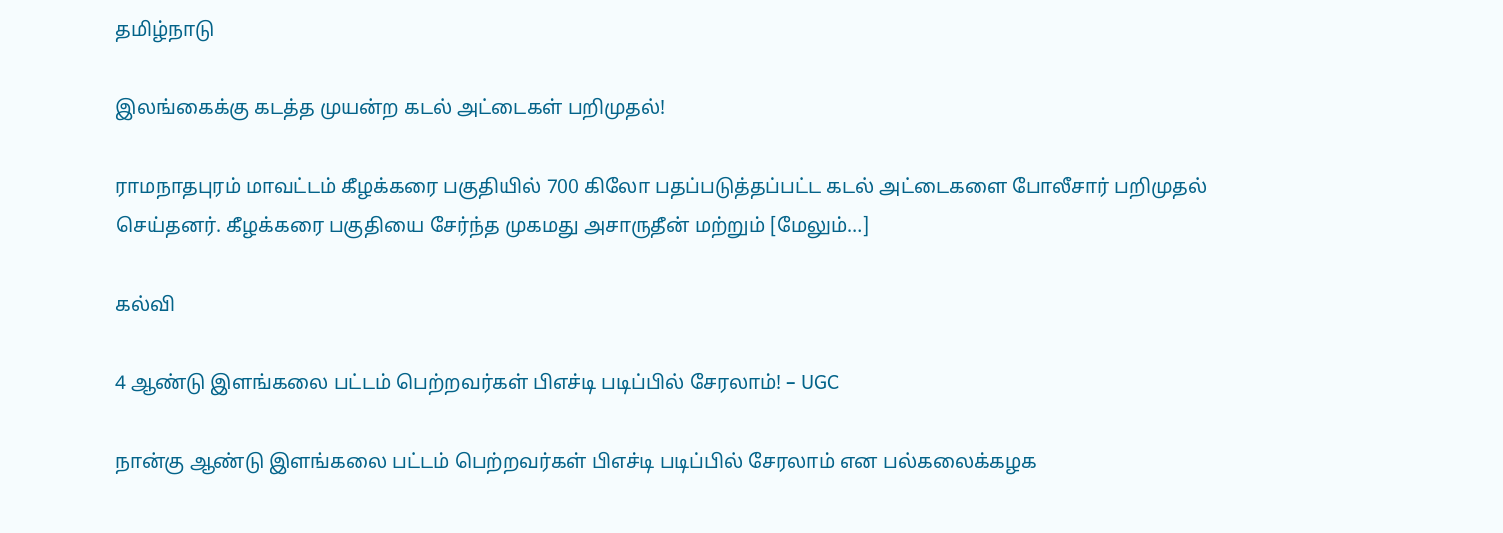தமிழ்நாடு

இலங்கைக்கு கடத்த முயன்ற கடல் அட்டைகள் பறிமுதல்!

ராமநாதபுரம் மாவட்டம் கீழக்கரை பகுதியில் 700 கிலோ பதப்படுத்தப்பட்ட கடல் அட்டைகளை போலீசார் பறிமுதல் செய்தனர். கீழக்கரை பகுதியை சேர்ந்த முகமது அசாருதீன் மற்றும் [மேலும்…]

கல்வி

4 ஆண்டு இளங்கலை பட்டம் பெற்றவர்கள் பிஎச்டி படிப்பில் சேரலாம்! – UGC

நான்கு ஆண்டு இளங்கலை பட்டம் பெற்றவர்கள் பிஎச்டி படிப்பில் சேரலாம் என பல்கலைக்கழக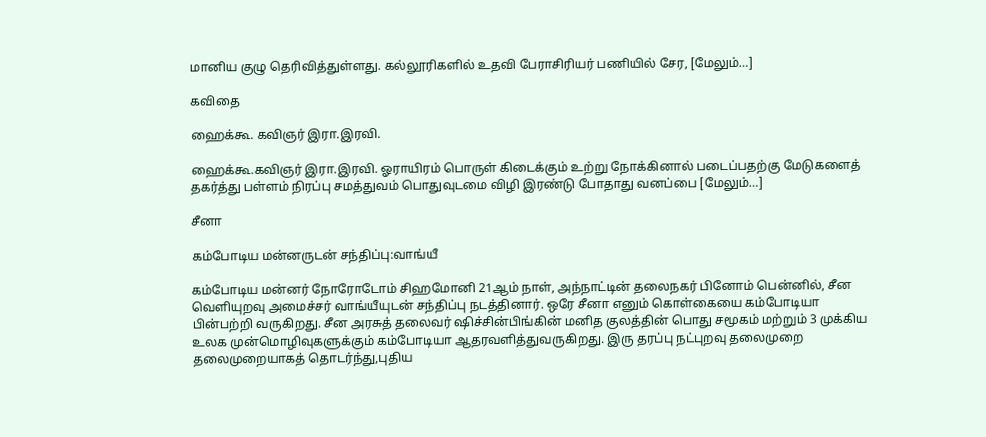மானிய குழு தெரிவித்துள்ளது. கல்லூரிகளில் உதவி பேராசிரியர் பணியில் சேர, [மேலும்…]

கவிதை

ஹைக்கூ. கவிஞர் இரா.இரவி.

ஹைக்கூ.கவிஞர் இரா.இரவி. ஓராயிரம் பொருள் கிடைக்கும் உற்று நோக்கினால் படைப்பதற்கு மேடுகளைத் தகர்த்து பள்ளம் நிரப்பு சமத்துவம் பொதுவுடமை விழி இரண்டு போதாது வனப்பை [மேலும்…]

சீனா

கம்போடிய மன்னருடன் சந்திப்பு:வாங்யீ

கம்போடிய மன்னர் நோரோடோம் சிஹமோனி 21ஆம் நாள், அந்நாட்டின் தலைநகர் பினோம் பென்னில், சீன வெளியுறவு அமைச்சர் வாங்யீயுடன் சந்திப்பு நடத்தினார். ஒரே சீனா எனும் கொள்கையை கம்போடியா பின்பற்றி வருகிறது. சீன அரசுத் தலைவர் ஷிச்சின்பிங்கின் மனித குலத்தின் பொது சமூகம் மற்றும் 3 முக்கிய உலக முன்மொழிவுகளுக்கும் கம்போடியா ஆதரவளித்துவருகிறது. இரு தரப்பு நட்புறவு தலைமுறை தலைமுறையாகத் தொடர்ந்து,புதிய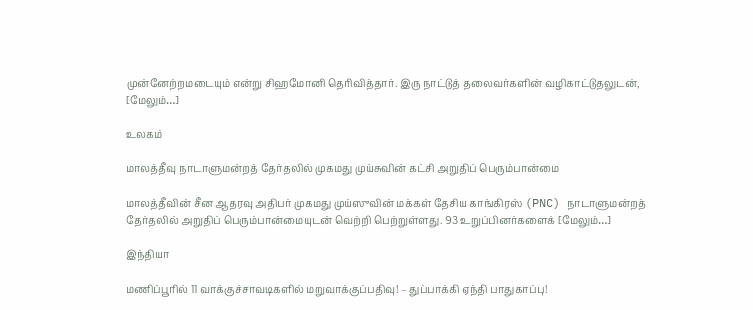முன்னேற்றமடையும் என்று சிஹமோனி தெரிவித்தார். இரு நாட்டுத் தலைவர்களின் வழிகாட்டுதலுடன், [மேலும்…]

உலகம்

மாலத்தீவு நாடாளுமன்றத் தேர்தலில் முகமது முய்சுவின் கட்சி அறுதிப் பெரும்பான்மை

மாலத்தீவின் சீன ஆதரவு அதிபர் முகமது முய்ஸுவின் மக்கள் தேசிய காங்கிரஸ் (PNC) நாடாளுமன்றத் தேர்தலில் அறுதிப் பெரும்பான்மையுடன் வெற்றி பெற்றுள்ளது. 93 உறுப்பினர்களைக் [மேலும்…]

இந்தியா

மணிப்பூரில் 11 வாக்குச்சாவடிகளில் மறுவாக்குப்பதிவு! – துப்பாக்கி ஏந்தி பாதுகாப்பு!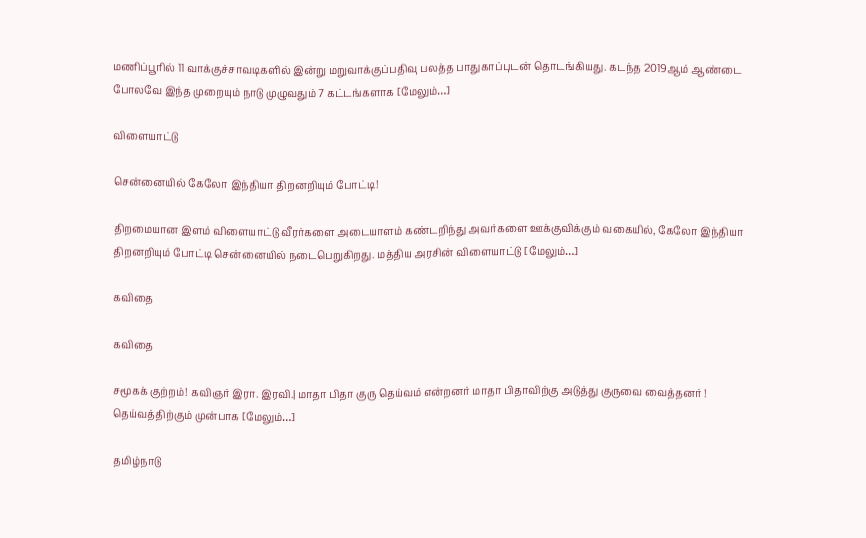மணிப்பூரில் 11 வாக்குச்சாவடிகளில் இன்று மறுவாக்குப்பதிவு பலத்த பாதுகாப்புடன் தொடங்கியது. கடந்த 2019ஆம் ஆண்டை போலவே இந்த முறையும் நாடு முழுவதும் 7 கட்டங்களாக [மேலும்…]

விளையாட்டு

சென்னையில் கேலோ இந்தியா திறனறியும் போட்டி!

திறமையான இளம் விளையாட்டு வீரர்களை அடையாளம் கண்டறிந்து அவர்களை ஊக்குவிக்கும் வகையில், கேலோ இந்தியா திறனறியும் போட்டி சென்னையில் நடைபெறுகிறது. மத்திய அரசின் விளையாட்டு [மேலும்…]

கவிதை

கவிதை

சமூகக் குற்றம்! கவிஞர் இரா. இரவி.| மாதா பிதா குரு தெய்வம் என்றனர் மாதா பிதாவிற்கு அடுத்து குருவை வைத்தனர் ! தெய்வத்திற்கும் முன்பாக [மேலும்…]

தமிழ்நாடு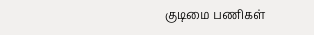குடிமை பணிகள்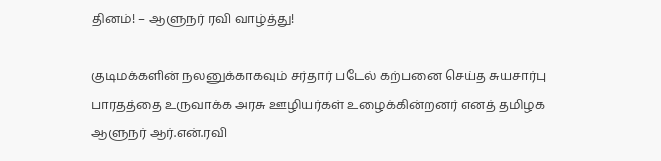தினம்! – ஆளுநர் ரவி வாழ்த்து!

குடிமக்களின் நலனுக்காகவும் சர்தார் படேல் கற்பனை செய்த சுயசார்பு பாரதத்தை உருவாக்க அரசு ஊழியர்கள் உழைக்கின்றனர் எனத் தமிழக ஆளுநர் ஆர்.என்.ரவி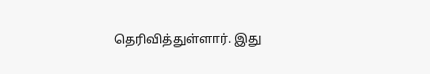தெரிவித்துள்ளார். இது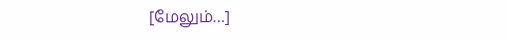[மேலும்…]